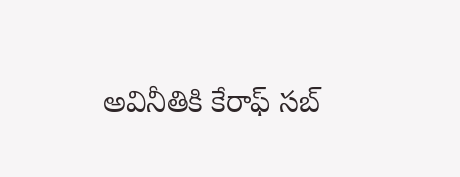అవినీతికి కేరాఫ్ సబ్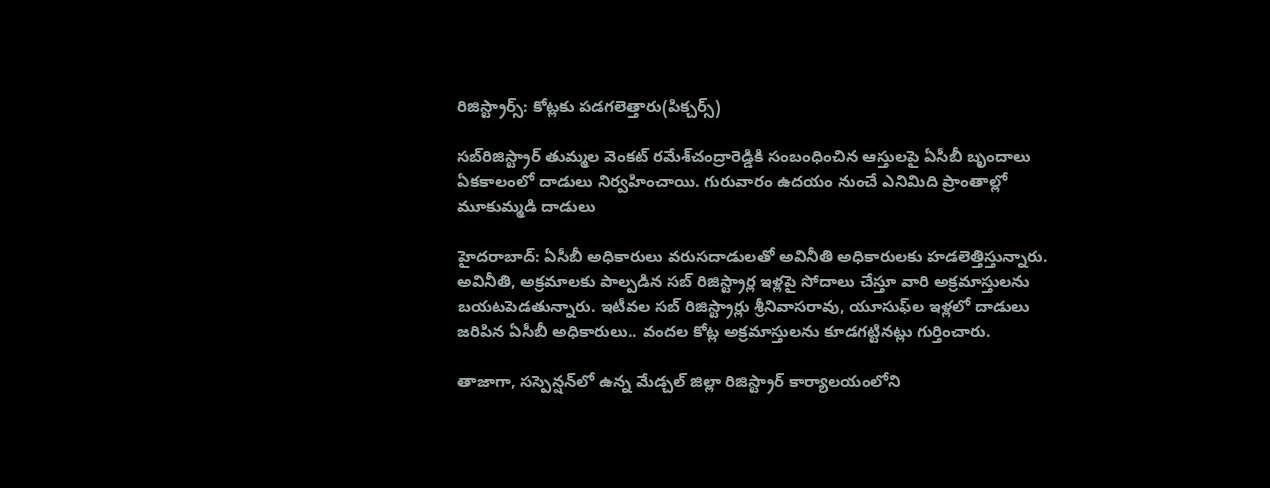రిజిస్ట్రార్స్: కోట్లకు పడగలెత్తారు(పిక్చర్స్)

సబ్‌రిజిస్ట్రార్‌ తుమ్మల వెంకట్‌ రమేశ్‌చంద్రారెడ్డికి సంబంధించిన ఆస్తులపై ఏసీబీ బృందాలు ఏకకాలంలో దాడులు నిర్వహించాయి. గురువారం ఉదయం నుంచే ఎనిమిది ప్రాంతాల్లో మూకుమ్మడి దాడులు

హైదరాబాద్: ఏసీబీ అధికారులు వరుసదాడులతో అవినీతి అధికారులకు హడలెత్తిస్తున్నారు. అవినీతి, అక్రమాలకు పాల్పడిన సబ్ రిజిస్ట్రార్ల ఇళ్లపై సోదాలు చేస్తూ వారి అక్రమాస్తులను బయటపెడతున్నారు. ఇటీవల సబ్ రిజిస్ట్రార్లు శ్రీనివాసరావు, యూసుఫ్‌ల ఇళ్లలో దాడులు జరిపిన ఏసీబీ అధికారులు.. వందల కోట్ల అక్రమాస్తులను కూడగట్టినట్లు గుర్తించారు.

తాజాగా, సస్పెన్షన్‌లో ఉన్న మేడ్చల్‌ జిల్లా రిజిస్ట్రార్‌ కార్యాలయంలోని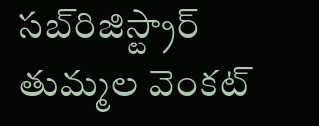సబ్‌రిజిస్ట్రార్‌ తుమ్మల వెంకట్‌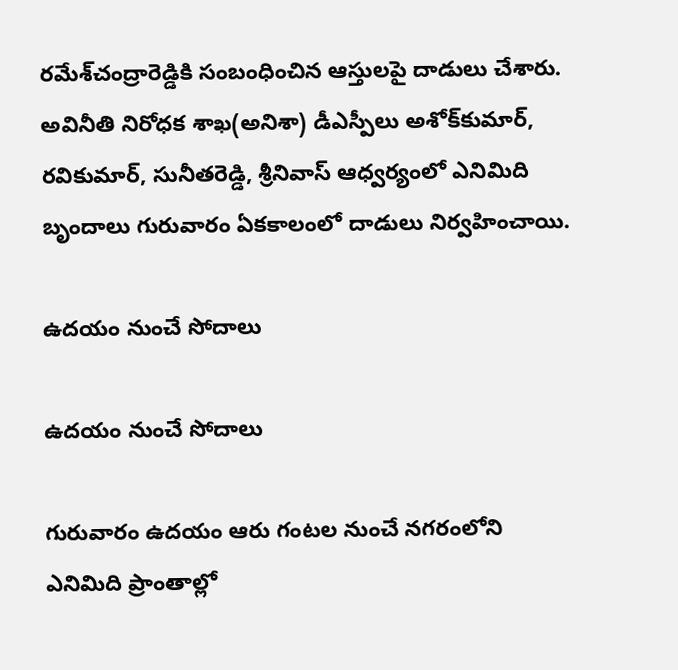రమేశ్‌చంద్రారెడ్డికి సంబంధించిన ఆస్తులపై దాడులు చేశారు. అవినీతి నిరోధక శాఖ(అనిశా) డీఎస్పీలు అశోక్‌కుమార్‌, రవికుమార్‌, సునీతరెడ్డి, శ్రీనివాస్‌ ఆధ్వర్యంలో ఎనిమిది బృందాలు గురువారం ఏకకాలంలో దాడులు నిర్వహించాయి.

ఉదయం నుంచే సోదాలు

ఉదయం నుంచే సోదాలు

గురువారం ఉదయం ఆరు గంటల నుంచే నగరంలోని ఎనిమిది ప్రాంతాల్లో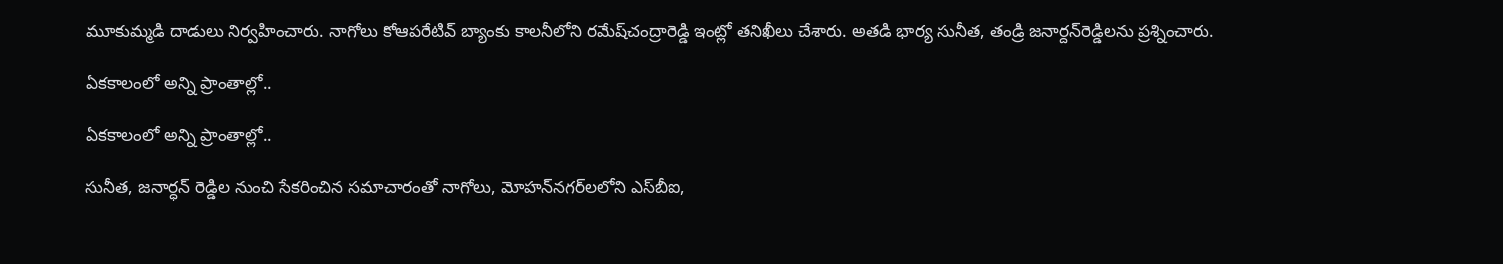మూకుమ్మడి దాడులు నిర్వహించారు. నాగోలు కోఆపరేటివ్‌ బ్యాంకు కాలనీలోని రమేష్‌చంద్రారెడ్డి ఇంట్లో తనిఖీలు చేశారు. అతడి భార్య సునీత, తండ్రి జనార్దన్‌రెడ్డిలను ప్రశ్నించారు.

ఏకకాలంలో అన్ని ప్రాంతాల్లో..

ఏకకాలంలో అన్ని ప్రాంతాల్లో..

సునీత, జనార్ధన్ రెడ్డిల నుంచి సేకరించిన సమాచారంతో నాగోలు, మోహన్‌నగర్‌లలోని ఎస్‌బీఐ,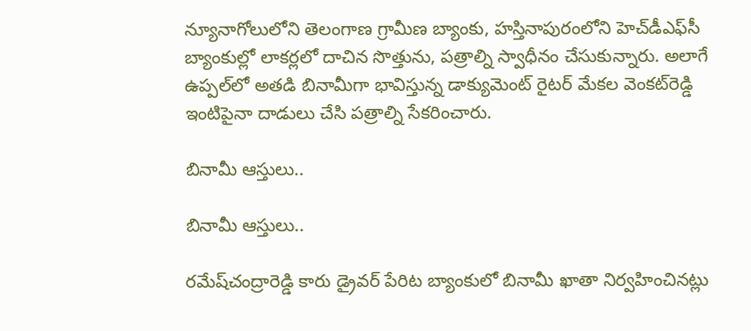న్యూనాగోలులోని తెలంగాణ గ్రామీణ బ్యాంకు, హస్తినాపురంలోని హెచ్‌డీఎఫ్‌సీ బ్యాంకుల్లో లాకర్లలో దాచిన సొత్తును, పత్రాల్ని స్వాధీనం చేసుకున్నారు. అలాగే ఉప్పల్‌లో అతడి బినామీగా భావిస్తున్న డాక్యుమెంట్‌ రైటర్‌ మేకల వెంకట్‌రెడ్డి ఇంటిపైనా దాడులు చేసి పత్రాల్ని సేకరించారు.

బినామీ ఆస్తులు..

బినామీ ఆస్తులు..

రమేష్‌చంద్రారెడ్డి కారు డ్రైవర్‌ పేరిట బ్యాంకులో బినామీ ఖాతా నిర్వహించినట్లు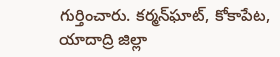గుర్తించారు. కర్మన్‌ఘాట్‌, కోకాపేట, యాదాద్రి జిల్లా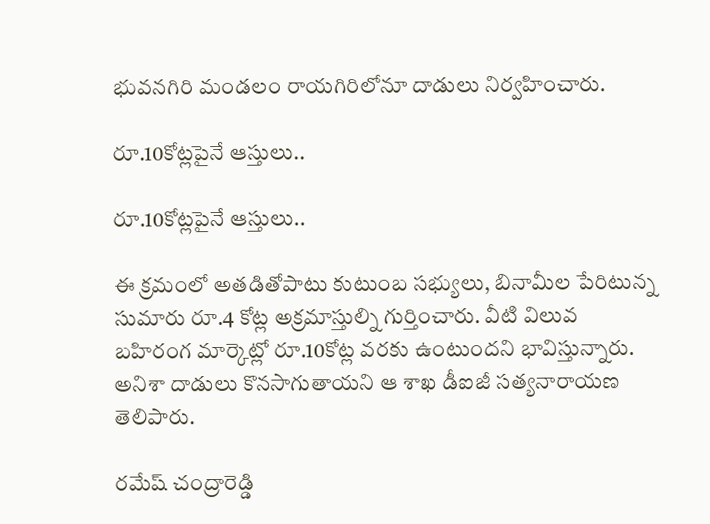భువనగిరి మండలం రాయగిరిలోనూ దాడులు నిర్వహించారు.

రూ.10కోట్లపైనే ఆస్తులు..

రూ.10కోట్లపైనే ఆస్తులు..

ఈ క్రమంలో అతడితోపాటు కుటుంబ సభ్యులు, బినామీల పేరిటున్న సుమారు రూ.4 కోట్ల అక్రమాస్తుల్ని గుర్తించారు. వీటి విలువ బహిరంగ మార్కెట్లో రూ.10కోట్ల వరకు ఉంటుందని భావిస్తున్నారు. అనిశా దాడులు కొనసాగుతాయని ఆ శాఖ డీఐజీ సత్యనారాయణ తెలిపారు.

రమేష్ చంద్రారెడ్డి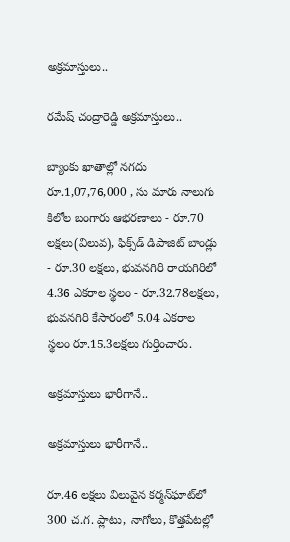అక్రమాస్తులు..

రమేష్ చంద్రారెడ్డి అక్రమాస్తులు..

బ్యాంకు ఖాతాల్లో నగదు రూ.1,07,76,000 , సు మారు నాలుగు కిలోల బంగారు ఆభరణాలు - రూ.70 లక్షలు(విలువ), ఫిక్స్‌డ్‌ డిపాజిట్‌ బాండ్లు - రూ.30 లక్షలు, భువనగిరి రాయగిరిలో 4.36 ఎకరాల స్థలం - రూ.32.78లక్షలు, భువనగిరి కేసారంలో 5.04 ఎకరాల స్థలం రూ.15.3లక్షలు గుర్తించారు.

అక్రమాస్తులు భారీగానే..

అక్రమాస్తులు భారీగానే..

రూ.46 లక్షలు విలువైన కర్మన్‌ఘాట్‌లో 300 చ.గ. ప్లాటు, నాగోలు, కొత్తపేటల్లో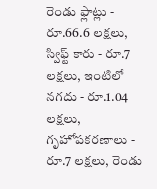రెండు ఫ్లాట్లు - రూ.66.6 లక్షలు, స్విఫ్ట్‌ కారు - రూ.7 లక్షలు, ఇంటిలో నగదు - రూ.1.04 లక్షలు, గృహోపకరణాలు - రూ.7 లక్షలు, రెండు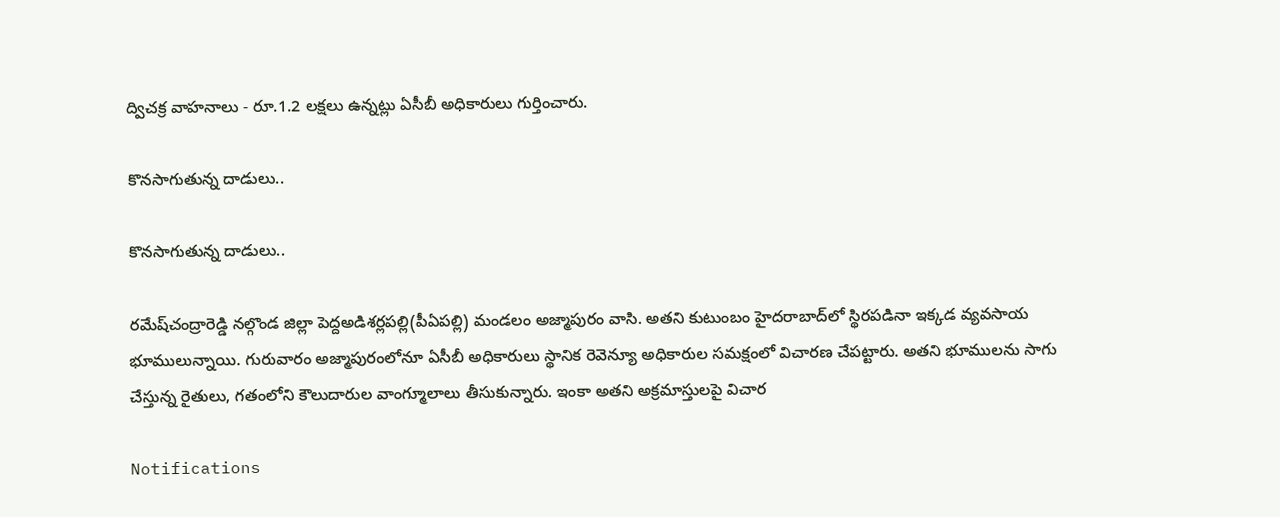ద్విచక్ర వాహనాలు - రూ.1.2 లక్షలు ఉన్నట్లు ఏసీబీ అధికారులు గుర్తించారు.

కొనసాగుతున్న దాడులు..

కొనసాగుతున్న దాడులు..

రమేష్‌చంద్రారెడ్డి నల్గొండ జిల్లా పెద్దఅడిశర్లపల్లి(పీఏపల్లి) మండలం అజ్మాపురం వాసి. అతని కుటుంబం హైదరాబాద్‌లో స్థిరపడినా ఇక్కడ వ్యవసాయ భూములున్నాయి. గురువారం అజ్మాపురంలోనూ ఏసీబీ అధికారులు స్థానిక రెవెన్యూ అధికారుల సమక్షంలో విచారణ చేపట్టారు. అతని భూములను సాగు చేస్తున్న రైతులు, గతంలోని కౌలుదారుల వాంగ్మూలాలు తీసుకున్నారు. ఇంకా అతని అక్రమాస్తులపై విచార

Notifications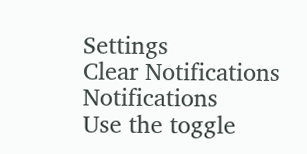Settings
Clear Notifications
Notifications
Use the toggle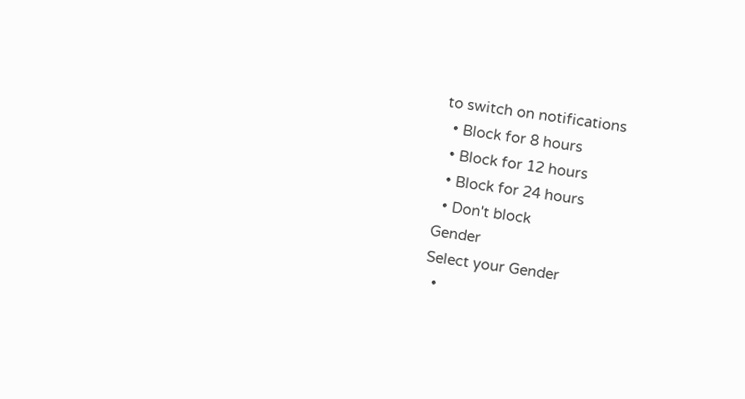to switch on notifications
  • Block for 8 hours
  • Block for 12 hours
  • Block for 24 hours
  • Don't block
Gender
Select your Gender
  •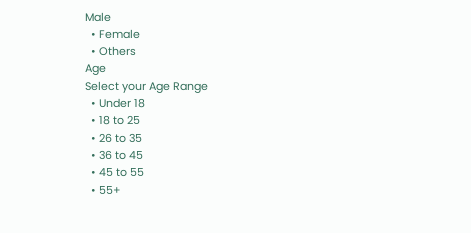Male
  • Female
  • Others
Age
Select your Age Range
  • Under 18
  • 18 to 25
  • 26 to 35
  • 36 to 45
  • 45 to 55
  • 55+